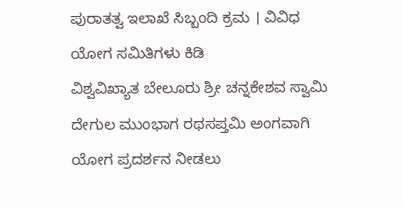ಪುರಾತತ್ವ ಇಲಾಖೆ ಸಿಬ್ಬಂದಿ ಕ್ರಮ । ವಿವಿಧ ಯೋಗ ಸಮಿತಿಗಳು ಕಿಡಿ
ವಿಶ್ವವಿಖ್ಯಾತ ಬೇಲೂರು ಶ್ರೀ ಚನ್ನಕೇಶವ ಸ್ವಾಮಿ ದೇಗುಲ ಮುಂಭಾಗ ರಥಸಪ್ತಮಿ ಅಂಗವಾಗಿ ಯೋಗ ಪ್ರದರ್ಶನ ನೀಡಲು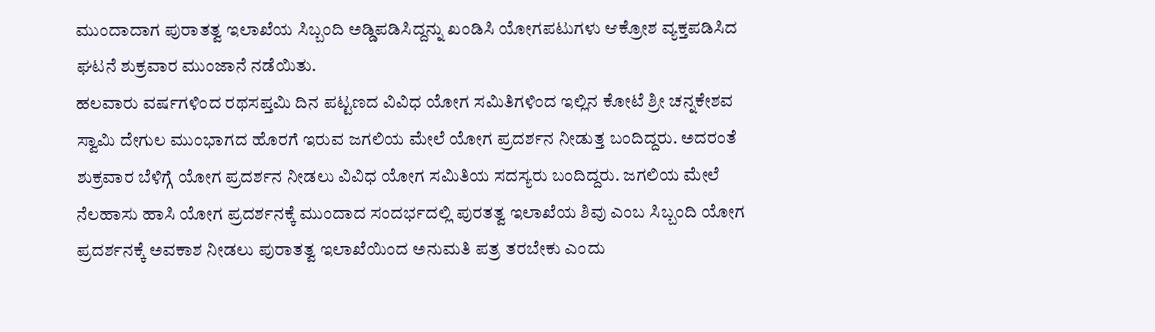ಮುಂದಾದಾಗ ಪುರಾತತ್ವ ಇಲಾಖೆಯ ಸಿಬ್ಬಂದಿ ಅಡ್ಡಿಪಡಿಸಿದ್ದನ್ನು ಖಂಡಿಸಿ ಯೋಗಪಟುಗಳು ಆಕ್ರೋಶ ವ್ಯಕ್ತಪಡಿಸಿದ ಘಟನೆ ಶುಕ್ರವಾರ ಮುಂಜಾನೆ ನಡೆಯಿತು.
ಹಲವಾರು ವರ್ಷಗಳಿಂದ ರಥಸಪ್ತಮಿ ದಿನ ಪಟ್ಟಣದ ವಿವಿಧ ಯೋಗ ಸಮಿತಿಗಳಿಂದ ಇಲ್ಲಿನ ಕೋಟೆ ಶ್ರೀ ಚನ್ನಕೇಶವ ಸ್ವಾಮಿ ದೇಗುಲ ಮುಂಭಾಗದ ಹೊರಗೆ ಇರುವ ಜಗಲಿಯ ಮೇಲೆ ಯೋಗ ಪ್ರದರ್ಶನ ನೀಡುತ್ತ ಬಂದಿದ್ದರು. ಅದರಂತೆ ಶುಕ್ರವಾರ ಬೆಳಿಗ್ಗೆ ಯೋಗ ಪ್ರದರ್ಶನ ನೀಡಲು ವಿವಿಧ ಯೋಗ ಸಮಿತಿಯ ಸದಸ್ಯರು ಬಂದಿದ್ದರು. ಜಗಲಿಯ ಮೇಲೆ ನೆಲಹಾಸು ಹಾಸಿ ಯೋಗ ಪ್ರದರ್ಶನಕ್ಕೆ ಮುಂದಾದ ಸಂದರ್ಭದಲ್ಲಿ ಪುರತತ್ವ ಇಲಾಖೆಯ ಶಿವು ಎಂಬ ಸಿಬ್ಬಂದಿ ಯೋಗ ಪ್ರದರ್ಶನಕ್ಕೆ ಅವಕಾಶ ನೀಡಲು ಪುರಾತತ್ವ ಇಲಾಖೆಯಿಂದ ಅನುಮತಿ ಪತ್ರ ತರಬೇಕು ಎಂದು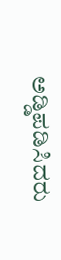ಅಡ್ಡಿಪಡಿಸಿದರು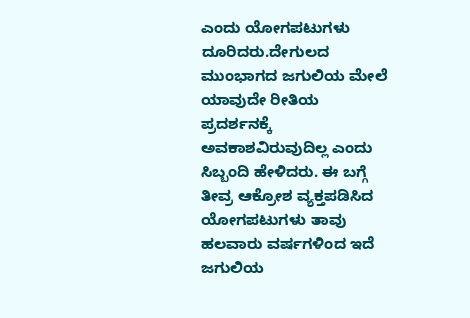ಎಂದು ಯೋಗಪಟುಗಳು ದೂರಿದರು.ದೇಗುಲದ ಮುಂಭಾಗದ ಜಗುಲಿಯ ಮೇಲೆ ಯಾವುದೇ ರೀತಿಯ ಪ್ರದರ್ಶನಕ್ಕೆ ಅವಕಾಶವಿರುವುದಿಲ್ಲ ಎಂದು ಸಿಬ್ಬಂದಿ ಹೇಳಿದರು. ಈ ಬಗ್ಗೆ ತೀವ್ರ ಆಕ್ರೋಶ ವ್ಯಕ್ತಪಡಿಸಿದ ಯೋಗಪಟುಗಳು ತಾವು ಹಲವಾರು ವರ್ಷಗಳಿಂದ ಇದೆ ಜಗುಲಿಯ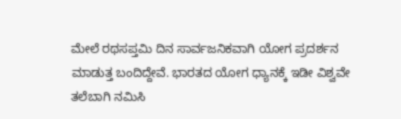ಮೇಲೆ ರಥಸಪ್ತಮಿ ದಿನ ಸಾರ್ವಜನಿಕವಾಗಿ ಯೋಗ ಪ್ರದರ್ಶನ ಮಾಡುತ್ತ ಬಂದಿದ್ದೇವೆ. ಭಾರತದ ಯೋಗ ಧ್ಯಾನಕ್ಕೆ ಇಡೀ ವಿಶ್ವವೇ ತಲೆಬಾಗಿ ನಮಿಸಿ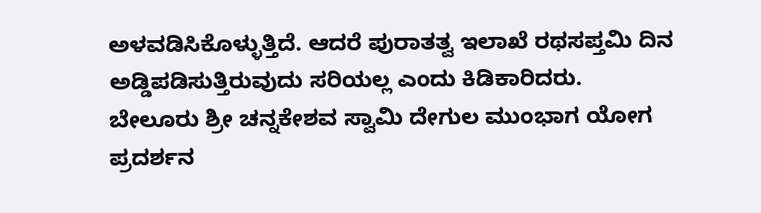ಅಳವಡಿಸಿಕೊಳ್ಳುತ್ತಿದೆ. ಆದರೆ ಪುರಾತತ್ವ ಇಲಾಖೆ ರಥಸಪ್ತಮಿ ದಿನ ಅಡ್ಡಿಪಡಿಸುತ್ತಿರುವುದು ಸರಿಯಲ್ಲ ಎಂದು ಕಿಡಿಕಾರಿದರು.
ಬೇಲೂರು ಶ್ರೀ ಚನ್ನಕೇಶವ ಸ್ವಾಮಿ ದೇಗುಲ ಮುಂಭಾಗ ಯೋಗ ಪ್ರದರ್ಶನ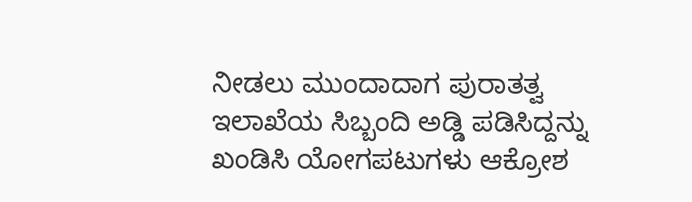ನೀಡಲು ಮುಂದಾದಾಗ ಪುರಾತತ್ವ ಇಲಾಖೆಯ ಸಿಬ್ಬಂದಿ ಅಡ್ಡಿ ಪಡಿಸಿದ್ದನ್ನು ಖಂಡಿಸಿ ಯೋಗಪಟುಗಳು ಆಕ್ರೋಶ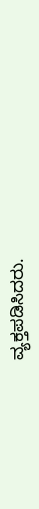ವ್ಯಕ್ತಪಡಿಸಿದರು.